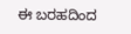ಈ ಬರಹದಿಂದ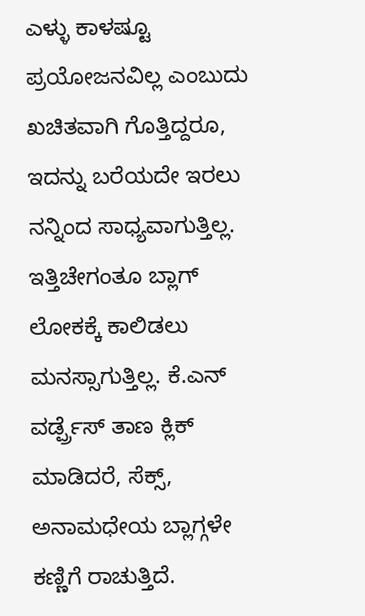ಎಳ್ಳು ಕಾಳಷ್ಟೂ ಪ್ರಯೋಜನವಿಲ್ಲ ಎಂಬುದು ಖಚಿತವಾಗಿ ಗೊತ್ತಿದ್ದರೂ, ಇದನ್ನು ಬರೆಯದೇ ಇರಲು ನನ್ನಿಂದ ಸಾಧ್ಯವಾಗುತ್ತಿಲ್ಲ. ಇತ್ತಿಚೇಗಂತೂ ಬ್ಲಾಗ್ ಲೋಕಕ್ಕೆ ಕಾಲಿಡಲು ಮನಸ್ಸಾಗುತ್ತಿಲ್ಲ. ಕೆ.ಎನ್ ವರ್ಡ್ಪ್ರೆಸ್ ತಾಣ ಕ್ಲಿಕ್ ಮಾಡಿದರೆ, ಸೆಕ್ಸ್, ಅನಾಮಧೇಯ ಬ್ಲಾಗ್ಗಳೇ ಕಣ್ಣಿಗೆ ರಾಚುತ್ತಿದೆ.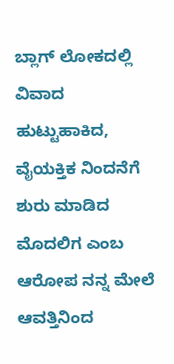ಬ್ಲಾಗ್ ಲೋಕದಲ್ಲಿ ವಿವಾದ ಹುಟ್ಟುಹಾಕಿದ, ವೈಯಕ್ತಿಕ ನಿಂದನೆಗೆ ಶುರು ಮಾಡಿದ ಮೊದಲಿಗ ಎಂಬ ಆರೋಪ ನನ್ನ ಮೇಲೆ ಆವತ್ತಿನಿಂದ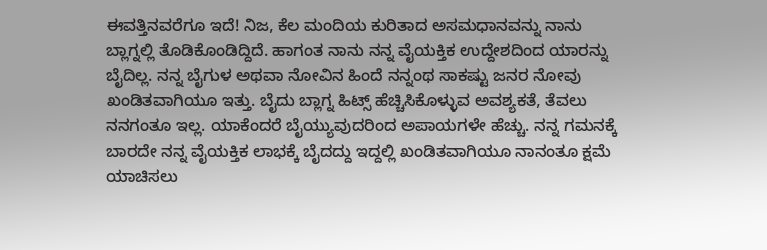ಈವತ್ತಿನವರೆಗೂ ಇದೆ! ನಿಜ, ಕೆಲ ಮಂದಿಯ ಕುರಿತಾದ ಅಸಮಧಾನವನ್ನು ನಾನು ಬ್ಲಾಗ್ನಲ್ಲಿ ತೊಡಿಕೊಂಡಿದ್ದಿದೆ. ಹಾಗಂತ ನಾನು ನನ್ನ ವೈಯಕ್ತಿಕ ಉದ್ದೇಶದಿಂದ ಯಾರನ್ನು ಬೈದಿಲ್ಲ. ನನ್ನ ಬೈಗುಳ ಅಥವಾ ನೋವಿನ ಹಿಂದೆ ನನ್ನಂಥ ಸಾಕಷ್ಟು ಜನರ ನೋವು ಖಂಡಿತವಾಗಿಯೂ ಇತ್ತು. ಬೈದು ಬ್ಲಾಗ್ನ ಹಿಟ್ಸ್ ಹೆಚ್ಚಿಸಿಕೊಳ್ಳುವ ಅವಶ್ಯಕತೆ, ತೆವಲು ನನಗಂತೂ ಇಲ್ಲ. ಯಾಕೆಂದರೆ ಬೈಯ್ಯುವುದರಿಂದ ಅಪಾಯಗಳೇ ಹೆಚ್ಚು. ನನ್ನ ಗಮನಕ್ಕೆ ಬಾರದೇ ನನ್ನ ವೈಯಕ್ತಿಕ ಲಾಭಕ್ಕೆ ಬೈದದ್ದು ಇದ್ದಲ್ಲಿ ಖಂಡಿತವಾಗಿಯೂ ನಾನಂತೂ ಕ್ಷಮೆ ಯಾಚಿಸಲು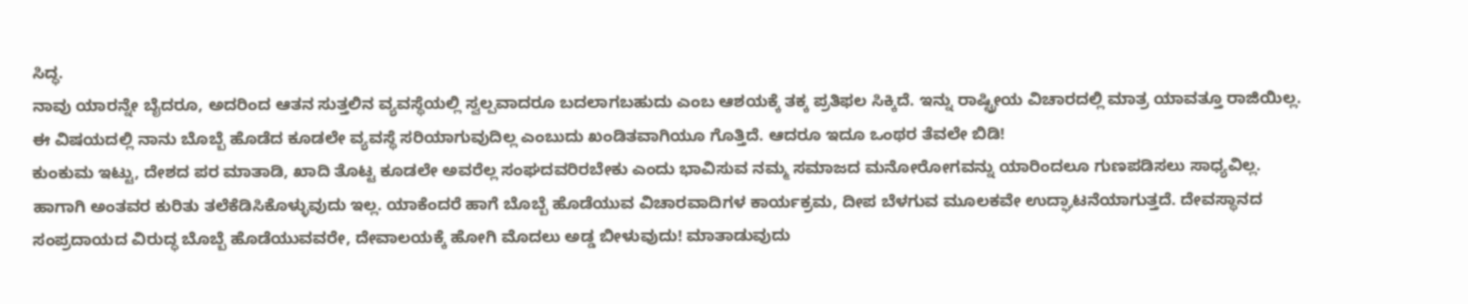ಸಿದ್ಧ.
ನಾವು ಯಾರನ್ನೇ ಬೈದರೂ, ಅದರಿಂದ ಆತನ ಸುತ್ತಲಿನ ವ್ಯವಸ್ಥೆಯಲ್ಲಿ ಸ್ವಲ್ಪವಾದರೂ ಬದಲಾಗಬಹುದು ಎಂಬ ಆಶಯಕ್ಕೆ ತಕ್ಕ ಪ್ರತಿಫಲ ಸಿಕ್ಕಿದೆ. ಇನ್ನು ರಾಷ್ಟ್ರೀಯ ವಿಚಾರದಲ್ಲಿ ಮಾತ್ರ ಯಾವತ್ತೂ ರಾಜಿಯಿಲ್ಲ. ಈ ವಿಷಯದಲ್ಲಿ ನಾನು ಬೊಬ್ಬೆ ಹೊಡೆದ ಕೂಡಲೇ ವ್ಯವಸ್ಥೆ ಸರಿಯಾಗುವುದಿಲ್ಲ ಎಂಬುದು ಖಂಡಿತವಾಗಿಯೂ ಗೊತ್ತಿದೆ. ಆದರೂ ಇದೂ ಒಂಥರ ತೆವಲೇ ಬಿಡಿ!
ಕುಂಕುಮ ಇಟ್ಟು, ದೇಶದ ಪರ ಮಾತಾಡಿ, ಖಾದಿ ತೊಟ್ಟ ಕೂಡಲೇ ಅವರೆಲ್ಲ ಸಂಘದವರಿರಬೇಕು ಎಂದು ಭಾವಿಸುವ ನಮ್ಮ ಸಮಾಜದ ಮನೋರೋಗವನ್ನು ಯಾರಿಂದಲೂ ಗುಣಪಡಿಸಲು ಸಾಧ್ಯವಿಲ್ಲ. ಹಾಗಾಗಿ ಅಂತವರ ಕುರಿತು ತಲೆಕೆಡಿಸಿಕೊಳ್ಳುವುದು ಇಲ್ಲ. ಯಾಕೆಂದರೆ ಹಾಗೆ ಬೊಬ್ಬೆ ಹೊಡೆಯುವ ವಿಚಾರವಾದಿಗಳ ಕಾರ್ಯಕ್ರಮ, ದೀಪ ಬೆಳಗುವ ಮೂಲಕವೇ ಉದ್ಘಾಟನೆಯಾಗುತ್ತದೆ. ದೇವಸ್ಥಾನದ ಸಂಪ್ರದಾಯದ ವಿರುದ್ಧ ಬೊಬ್ಬೆ ಹೊಡೆಯುವವರೇ, ದೇವಾಲಯಕ್ಕೆ ಹೋಗಿ ಮೊದಲು ಅಡ್ಡ ಬೀಳುವುದು! ಮಾತಾಡುವುದು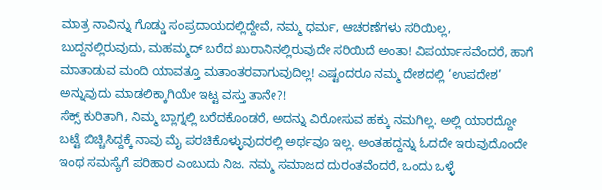ಮಾತ್ರ ನಾವಿನ್ನು ಗೊಡ್ಡು ಸಂಪ್ರದಾಯದಲ್ಲಿದ್ದೇವೆ, ನಮ್ಮ ಧರ್ಮ, ಆಚರಣೆಗಳು ಸರಿಯಿಲ್ಲ, ಬುದ್ದನಲ್ಲಿರುವುದು, ಮಹಮ್ಮದ್ ಬರೆದ ಖುರಾನಿನಲ್ಲಿರುವುದೇ ಸರಿಯಿದೆ ಅಂತಾ! ವಿಪರ್ಯಾಸವೆಂದರೆ, ಹಾಗೆ ಮಾತಾಡುವ ಮಂದಿ ಯಾವತ್ತೂ ಮತಾಂತರವಾಗುವುದಿಲ್ಲ! ಎಷ್ಟಂದರೂ ನಮ್ಮ ದೇಶದಲ್ಲಿ ‘ಉಪದೇಶ’ ಅನ್ನುವುದು ಮಾಡಲಿಕ್ಕಾಗಿಯೇ ಇಟ್ಟ ವಸ್ತು ತಾನೇ?!
ಸೆಕ್ಸ್ ಕುರಿತಾಗಿ, ನಿಮ್ಮ ಬ್ಲಾಗ್ನಲ್ಲಿ ಬರೆದಕೊಂಡರೆ, ಅದನ್ನು ವಿರೋಸುವ ಹಕ್ಕು ನಮಗಿಲ್ಲ. ಅಲ್ಲಿ ಯಾರದ್ದೋ ಬಟ್ಟೆ ಬಿಚ್ಚಿಸಿದ್ದಕ್ಕೆ ನಾವು ಮೈ ಪರಚಿಕೊಳ್ಳುವುದರಲ್ಲಿ ಅರ್ಥವೂ ಇಲ್ಲ. ಅಂತಹದ್ದನ್ನು ಓದದೇ ಇರುವುದೊಂದೇ ಇಂಥ ಸಮಸ್ಯೆಗೆ ಪರಿಹಾರ ಎಂಬುದು ನಿಜ. ನಮ್ಮ ಸಮಾಜದ ದುರಂತವೆಂದರೆ, ಒಂದು ಒಳ್ಳೆ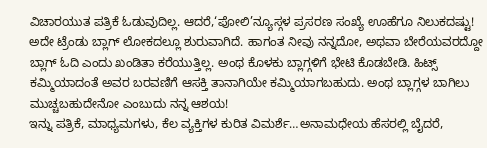ವಿಚಾರಯುತ ಪತ್ರಿಕೆ ಓಡುವುದಿಲ್ಲ. ಆದರೆ,‘ಪೋಲಿ’ನ್ಯೂಸ್ಗಳ ಪ್ರಸರಣ ಸಂಖ್ಯೆ ಊಹೆಗೂ ನಿಲುಕದಷ್ಟು! ಅದೇ ಟ್ರೆಂಡು ಬ್ಲಾಗ್ ಲೋಕದಲ್ಲೂ ಶುರುವಾಗಿದೆ. ಹಾಗಂತ ನೀವು ನನ್ನದೋ, ಅಥವಾ ಬೇರೆಯವರದ್ದೋ ಬ್ಲಾಗ್ ಓದಿ ಎಂದು ಖಂಡಿತಾ ಕರೆಯುತ್ತಿಲ್ಲ. ಅಂಥ ಕೊಳಕು ಬ್ಲಾಗ್ಗಳಿಗೆ ಭೇಟಿ ಕೊಡಬೇಡಿ. ಹಿಟ್ಸ್ ಕಮ್ಮಿಯಾದಂತೆ ಅವರ ಬರವಣಿಗೆ ಆಸಕ್ತಿ ತಾನಾಗಿಯೇ ಕಮ್ಮಿಯಾಗಬಹುದು. ಅಂಥ ಬ್ಲಾಗ್ಗಳ ಬಾಗಿಲು ಮುಚ್ಚಬಹುದೇನೋ ಎಂಬುದು ನನ್ನ ಆಶಯ!
ಇನ್ನು ಪತ್ರಿಕೆ, ಮಾಧ್ಯಮಗಳು, ಕೆಲ ವ್ಯಕ್ತಿಗಳ ಕುರಿತ ವಿಮರ್ಶೆ…ಅನಾಮಧೇಯ ಹೆಸರಲ್ಲಿ ಬೈದರೆ,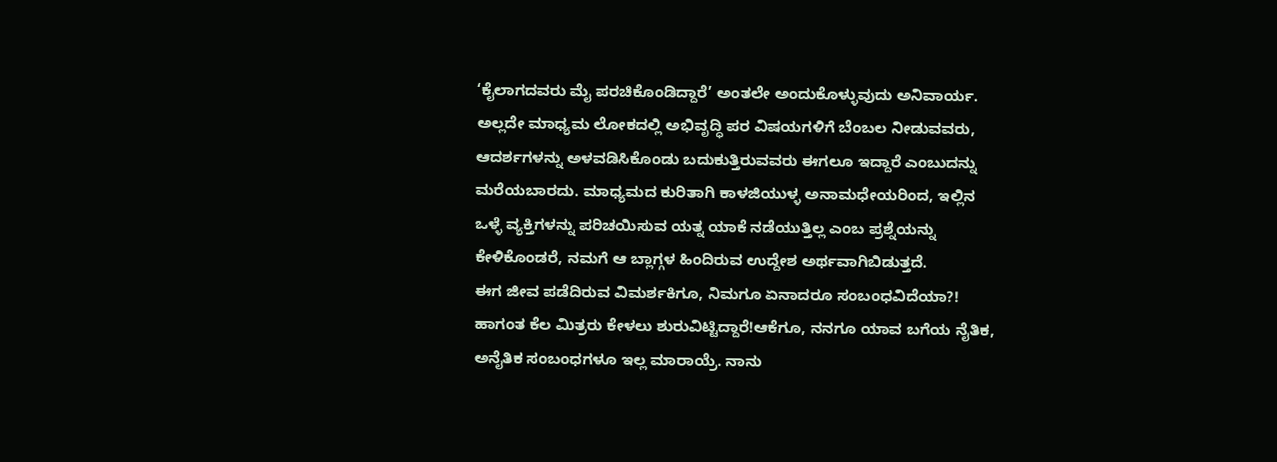‘ಕೈಲಾಗದವರು ಮೈ ಪರಚಿಕೊಂಡಿದ್ದಾರೆ’ ಅಂತಲೇ ಅಂದುಕೊಳ್ಳುವುದು ಅನಿವಾರ್ಯ. ಅಲ್ಲದೇ ಮಾಧ್ಯಮ ಲೋಕದಲ್ಲಿ ಅಭಿವೃದ್ಧಿ ಪರ ವಿಷಯಗಳಿಗೆ ಬೆಂಬಲ ನೀಡುವವರು, ಆದರ್ಶಗಳನ್ನು ಅಳವಡಿಸಿಕೊಂಡು ಬದುಕುತ್ತಿರುವವರು ಈಗಲೂ ಇದ್ದಾರೆ ಎಂಬುದನ್ನು ಮರೆಯಬಾರದು. ಮಾಧ್ಯಮದ ಕುರಿತಾಗಿ ಕಾಳಜಿಯುಳ್ಳ ಅನಾಮಧೇಯರಿಂದ, ಇಲ್ಲಿನ ಒಳ್ಳೆ ವ್ಯಕ್ತಿಗಳನ್ನು ಪರಿಚಯಿಸುವ ಯತ್ನ ಯಾಕೆ ನಡೆಯುತ್ತಿಲ್ಲ ಎಂಬ ಪ್ರಶ್ನೆಯನ್ನು ಕೇಳಿಕೊಂಡರೆ, ನಮಗೆ ಆ ಬ್ಲಾಗ್ಗಳ ಹಿಂದಿರುವ ಉದ್ದೇಶ ಅರ್ಥವಾಗಿಬಿಡುತ್ತದೆ.
ಈಗ ಜೀವ ಪಡೆದಿರುವ ವಿಮರ್ಶಕಿಗೂ, ನಿಮಗೂ ಏನಾದರೂ ಸಂಬಂಧವಿದೆಯಾ?! ಹಾಗಂತ ಕೆಲ ಮಿತ್ರರು ಕೇಳಲು ಶುರುವಿಟ್ಟಿದ್ದಾರೆ!ಆಕೆಗೂ, ನನಗೂ ಯಾವ ಬಗೆಯ ನೈತಿಕ, ಅನೈತಿಕ ಸಂಬಂಧಗಳೂ ಇಲ್ಲ ಮಾರಾಯ್ರೆ. ನಾನು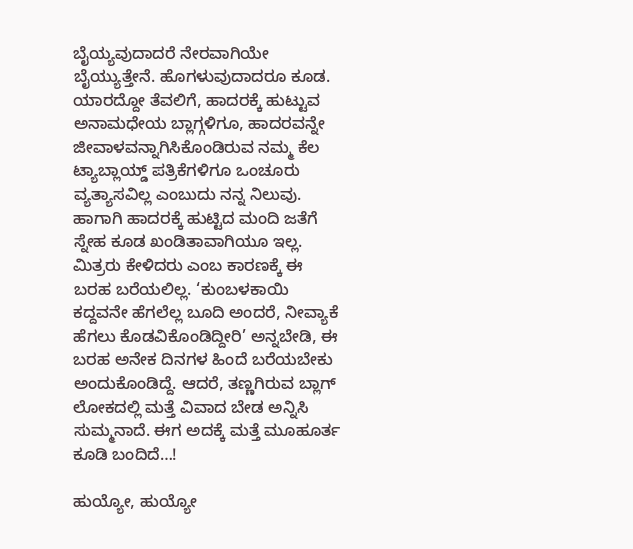ಬೈಯ್ಯವುದಾದರೆ ನೇರವಾಗಿಯೇ ಬೈಯ್ಯುತ್ತೇನೆ. ಹೊಗಳುವುದಾದರೂ ಕೂಡ. ಯಾರದ್ದೋ ತೆವಲಿಗೆ, ಹಾದರಕ್ಕೆ ಹುಟ್ಟುವ ಅನಾಮಧೇಯ ಬ್ಲಾಗ್ಗಳಿಗೂ, ಹಾದರವನ್ನೇ ಜೀವಾಳವನ್ನಾಗಿಸಿಕೊಂಡಿರುವ ನಮ್ಮ ಕೆಲ ಟ್ಯಾಬ್ಲಾಯ್ಡ್ ಪತ್ರಿಕೆಗಳಿಗೂ ಒಂಚೂರು ವ್ಯತ್ಯಾಸವಿಲ್ಲ ಎಂಬುದು ನನ್ನ ನಿಲುವು. ಹಾಗಾಗಿ ಹಾದರಕ್ಕೆ ಹುಟ್ಟಿದ ಮಂದಿ ಜತೆಗೆ ಸ್ನೇಹ ಕೂಡ ಖಂಡಿತಾವಾಗಿಯೂ ಇಲ್ಲ. ಮಿತ್ರರು ಕೇಳಿದರು ಎಂಬ ಕಾರಣಕ್ಕೆ ಈ ಬರಹ ಬರೆಯಲಿಲ್ಲ. ‘ಕುಂಬಳಕಾಯಿ ಕದ್ದವನೇ ಹೆಗಲೆಲ್ಲ ಬೂದಿ ಅಂದರೆ, ನೀವ್ಯಾಕೆ ಹೆಗಲು ಕೊಡವಿಕೊಂಡಿದ್ದೀರಿ’ ಅನ್ನಬೇಡಿ, ಈ ಬರಹ ಅನೇಕ ದಿನಗಳ ಹಿಂದೆ ಬರೆಯಬೇಕು ಅಂದುಕೊಂಡಿದ್ದೆ. ಆದರೆ, ತಣ್ಣಗಿರುವ ಬ್ಲಾಗ್ ಲೋಕದಲ್ಲಿ ಮತ್ತೆ ವಿವಾದ ಬೇಡ ಅನ್ನಿಸಿ ಸುಮ್ಮನಾದೆ. ಈಗ ಅದಕ್ಕೆ ಮತ್ತೆ ಮೂಹೂರ್ತ ಕೂಡಿ ಬಂದಿದೆ…!

ಹುಯ್ಯೋ, ಹುಯ್ಯೋ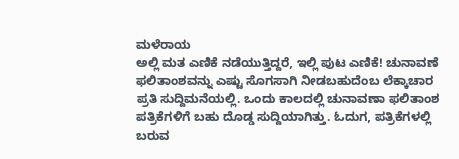ಮಳೆರಾಯ
ಅಲ್ಲಿ ಮತ ಎಣಿಕೆ ನಡೆಯುತ್ತಿದ್ದರೆ, ಇಲ್ಲಿ ಪುಟ ಎಣಿಕೆ! ಚುನಾವಣೆ ಫಲಿತಾಂಶವನ್ನು ಎಷ್ಟು ಸೊಗಸಾಗಿ ನೀಡಬಹುದೆಂಬ ಲೆಕ್ಕಾಚಾರ ಪ್ರತಿ ಸುದ್ದಿಮನೆಯಲ್ಲಿ. ಒಂದು ಕಾಲದಲ್ಲಿ ಚುನಾವಣಾ ಫಲಿತಾಂಶ ಪತ್ರಿಕೆಗಳಿಗೆ ಬಹು ದೊಡ್ಡ ಸುದ್ದಿಯಾಗಿತ್ತು. ಓದುಗ, ಪತ್ರಿಕೆಗಳಲ್ಲಿ ಬರುವ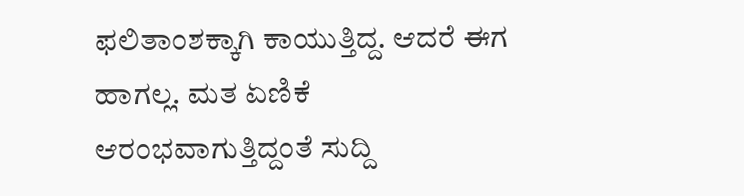ಫಲಿತಾಂಶಕ್ಕಾಗಿ ಕಾಯುತ್ತಿದ್ದ. ಆದರೆ ಈಗ ಹಾಗಲ್ಲ. ಮತ ಏಣಿಕೆ ಆರಂಭವಾಗುತ್ತಿದ್ದಂತೆ ಸುದ್ದಿ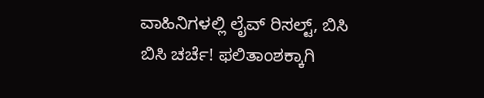ವಾಹಿನಿಗಳಲ್ಲಿ ಲೈವ್ ರಿಸಲ್ಟ್, ಬಿಸಿ ಬಿಸಿ ಚರ್ಚೆ! ಫಲಿತಾಂಶಕ್ಕಾಗಿ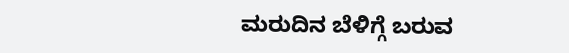ಮರುದಿನ ಬೆಳಿಗ್ಗೆ ಬರುವ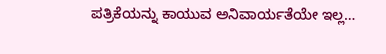ಪತ್ರಿಕೆಯನ್ನು ಕಾಯುವ ಅನಿವಾರ್ಯತೆಯೇ ಇಲ್ಲ…